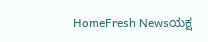HomeFresh Newsಯಕ್ಷ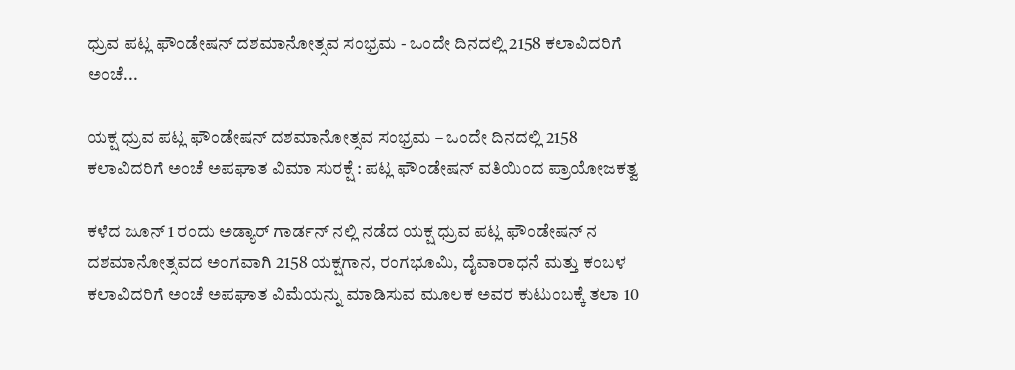ಧ್ರುವ ಪಟ್ಲ ಫೌಂಡೇಷನ್ ದಶಮಾನೋತ್ಸವ ಸಂಭ್ರಮ - ಒಂದೇ ದಿನದಲ್ಲಿ 2158 ಕಲಾವಿದರಿಗೆ ಅಂಚೆ...

ಯಕ್ಷ ಧ್ರುವ ಪಟ್ಲ ಫೌಂಡೇಷನ್ ದಶಮಾನೋತ್ಸವ ಸಂಭ್ರಮ – ಒಂದೇ ದಿನದಲ್ಲಿ 2158 ಕಲಾವಿದರಿಗೆ ಅಂಚೆ ಅಪಘಾತ ವಿಮಾ ಸುರಕ್ಷೆ : ಪಟ್ಲ ಫೌಂಡೇಷನ್ ವತಿಯಿಂದ ಪ್ರಾಯೋಜಕತ್ವ

ಕಳೆದ ಜೂನ್ 1 ರಂದು ಅಡ್ಯಾರ್ ಗಾರ್ಡನ್ ನಲ್ಲಿ ನಡೆದ ಯಕ್ಷ ಧ್ರುವ ಪಟ್ಲ ಫೌಂಡೇಷನ್ ನ ದಶಮಾನೋತ್ಸವದ ಅಂಗವಾಗಿ 2158 ಯಕ್ಷಗಾನ, ರಂಗಭೂಮಿ, ದೈವಾರಾಧನೆ ಮತ್ತು ಕಂಬಳ ಕಲಾವಿದರಿಗೆ ಅಂಚೆ ಅಪಘಾತ ವಿಮೆಯನ್ನು ಮಾಡಿಸುವ ಮೂಲಕ ಅವರ ಕುಟುಂಬಕ್ಕೆ ತಲಾ 10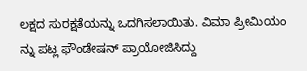ಲಕ್ಷದ ಸುರಕ್ಷತೆಯನ್ನು ಒದಗಿಸಲಾಯಿತು. ವಿಮಾ ಪ್ರೀಮಿಯಂ ನ್ನು ಪಟ್ಲ ಫೌಂಡೇಷನ್ ಪ್ರಾಯೋಜಿಸಿದ್ದು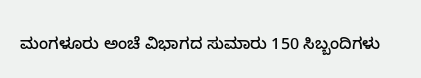ಮಂಗಳೂರು ಅಂಚೆ ವಿಭಾಗದ ಸುಮಾರು 150 ಸಿಬ್ಬಂದಿಗಳು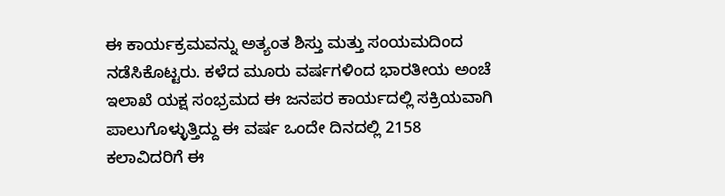ಈ ಕಾರ್ಯಕ್ರಮವನ್ನು ಅತ್ಯಂತ ಶಿಸ್ತು ಮತ್ತು ಸಂಯಮದಿಂದ ನಡೆಸಿಕೊಟ್ಟರು. ಕಳೆದ ಮೂರು ವರ್ಷಗಳಿಂದ ಭಾರತೀಯ ಅಂಚೆ ಇಲಾಖೆ ಯಕ್ಷ ಸಂಭ್ರಮದ ಈ ಜನಪರ ಕಾರ್ಯದಲ್ಲಿ ಸಕ್ರಿಯವಾಗಿ ಪಾಲುಗೊಳ್ಳುತ್ತಿದ್ದು ಈ ವರ್ಷ ಒಂದೇ ದಿನದಲ್ಲಿ 2158 ಕಲಾವಿದರಿಗೆ ಈ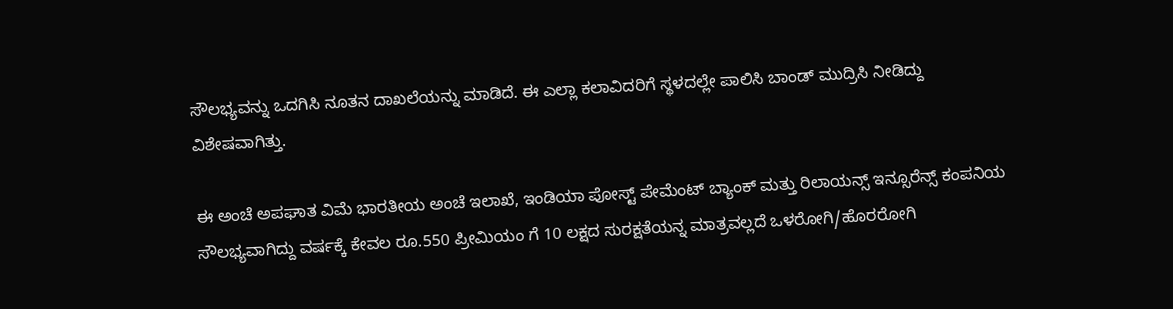ಸೌಲಭ್ಯವನ್ನು ಒದಗಿಸಿ ನೂತನ ದಾಖಲೆಯನ್ನು ಮಾಡಿದೆ. ಈ ಎಲ್ಲಾ ಕಲಾವಿದರಿಗೆ ಸ್ಥಳದಲ್ಲೇ ಪಾಲಿಸಿ ಬಾಂಡ್ ಮುದ್ರಿಸಿ ನೀಡಿದ್ದು ವಿಶೇಷವಾಗಿತ್ತು.

ಈ ಅಂಚೆ ಅಪಘಾತ ವಿಮೆ ಭಾರತೀಯ ಅಂಚೆ ಇಲಾಖೆ, ಇಂಡಿಯಾ ಪೋಸ್ಟ್ ಪೇಮೆಂಟ್ ಬ್ಯಾಂಕ್ ಮತ್ತು ರಿಲಾಯನ್ಸ್ ಇನ್ಸೂರೆನ್ಸ್ ಕಂಪನಿಯ ಸೌಲಭ್ಯವಾಗಿದ್ದು ವರ್ಷಕ್ಕೆ ಕೇವಲ ರೂ.550 ಪ್ರೀಮಿಯಂ ಗೆ 10 ಲಕ್ಷದ ಸುರಕ್ಷತೆಯನ್ನ ಮಾತ್ರವಲ್ಲದೆ ಒಳರೋಗಿ/ಹೊರರೋಗಿ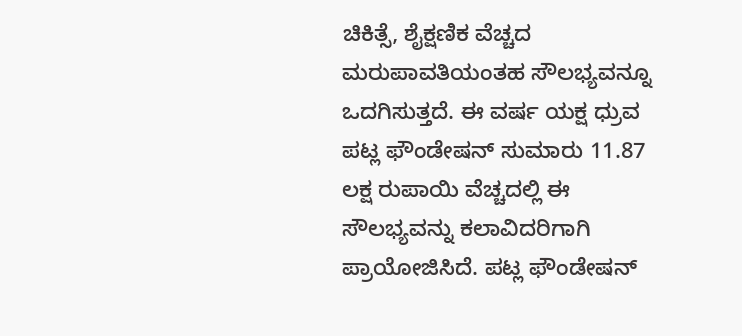ಚಿಕಿತ್ಸೆ, ಶೈಕ್ಷಣಿಕ ವೆಚ್ಚದ ಮರುಪಾವತಿಯಂತಹ ಸೌಲಭ್ಯವನ್ನೂ ಒದಗಿಸುತ್ತದೆ. ಈ ವರ್ಷ ಯಕ್ಷ ಧ್ರುವ ಪಟ್ಲ ಫೌಂಡೇಷನ್ ಸುಮಾರು 11.87 ಲಕ್ಷ ರುಪಾಯಿ ವೆಚ್ಚದಲ್ಲಿ ಈ ಸೌಲಭ್ಯವನ್ನು ಕಲಾವಿದರಿಗಾಗಿ ಪ್ರಾಯೋಜಿಸಿದೆ. ಪಟ್ಲ ಫೌಂಡೇಷನ್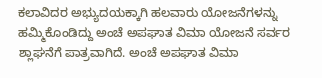ಕಲಾವಿದರ ಅಭ್ಯುದಯಕ್ಕಾಗಿ ಹಲವಾರು ಯೋಜನೆಗಳನ್ನು ಹಮ್ಮಿಕೊಂಡಿದ್ದು ಅಂಚೆ ಅಪಘಾತ ವಿಮಾ ಯೋಜನೆ ಸರ್ವರ ಶ್ಲಾಘನೆಗೆ ಪಾತ್ರವಾಗಿದೆ. ಅಂಚೆ ಅಪಘಾತ ವಿಮಾ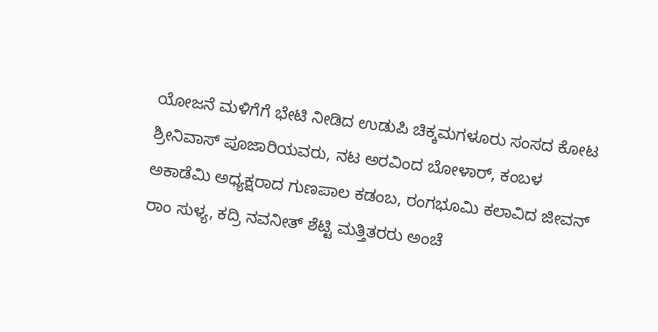ಯೋಜನೆ ಮಳಿಗೆಗೆ ಭೇಟಿ ನೀಡಿದ ಉಡುಪಿ ಚಿಕ್ಕಮಗಳೂರು ಸಂಸದ ಕೋಟ ಶ್ರೀನಿವಾಸ್ ಪೂಜಾರಿಯವರು, ನಟ ಅರವಿಂದ ಬೋಳಾರ್, ಕಂಬಳ ಅಕಾಡೆಮಿ ಅಧ್ಯಕ್ಷರಾದ ಗುಣಪಾಲ ಕಡಂಬ, ರಂಗಭೂಮಿ ಕಲಾವಿದ ಜೀವನ್ ರಾಂ ಸುಳ್ಯ, ಕದ್ರಿ ನವನೀತ್ ಶೆಟ್ಟಿ ಮತ್ತಿತರರು ಅಂಚೆ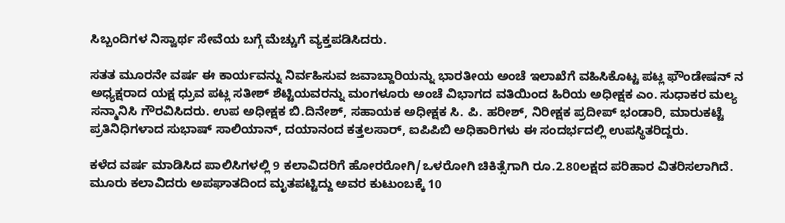ಸಿಬ್ಬಂದಿಗಳ ನಿಸ್ವಾರ್ಥ ಸೇವೆಯ ಬಗ್ಗೆ ಮೆಚ್ಚುಗೆ ವ್ಯಕ್ತಪಡಿಸಿದರು.

ಸತತ ಮೂರನೇ ವರ್ಷ ಈ ಕಾರ್ಯವನ್ನು ನಿರ್ವಹಿಸುವ ಜವಾಬ್ದಾರಿಯನ್ನು ಭಾರತೀಯ ಅಂಚೆ ಇಲಾಖೆಗೆ ವಹಿಸಿಕೊಟ್ಟ ಪಟ್ಲ ಫೌಂಡೇಷನ್ ನ ಅಧ್ಯಕ್ಷರಾದ ಯಕ್ಷ ಧ್ರುವ ಪಟ್ಲ ಸತೀಶ್ ಶೆಟ್ಟಿಯವರನ್ನು ಮಂಗಳೂರು ಅಂಚೆ ವಿಭಾಗದ ವತಿಯಿಂದ ಹಿರಿಯ ಅಧೀಕ್ಷಕ ಎಂ. ಸುಧಾಕರ ಮಲ್ಯ ಸನ್ಮಾನಿಸಿ ಗೌರವಿಸಿದರು. ಉಪ ಅಧೀಕ್ಷಕ ಬಿ.ದಿನೇಶ್, ಸಹಾಯಕ ಅಧೀಕ್ಷಕ ಸಿ. ಪಿ. ಹರೀಶ್, ನಿರೀಕ್ಷಕ ಪ್ರದೀಪ್ ಭಂಡಾರಿ, ಮಾರುಕಟ್ಟೆ ಪ್ರತಿನಿಧಿಗಳಾದ ಸುಭಾಷ್ ಸಾಲಿಯಾನ್, ದಯಾನಂದ ಕತ್ತಲಸಾರ್, ಐಪಿಪಿಬಿ ಅಧಿಕಾರಿಗಳು ಈ ಸಂದರ್ಭದಲ್ಲಿ ಉಪಸ್ಥಿತರಿದ್ದರು.

ಕಳೆದ ವರ್ಷ ಮಾಡಿಸಿದ ಪಾಲಿಸಿಗಳಲ್ಲಿ 9 ಕಲಾವಿದರಿಗೆ ಹೋರರೋಗಿ/ಒಳರೋಗಿ ಚಿಕಿತ್ಸೆಗಾಗಿ ರೂ.2.80ಲಕ್ಷದ ಪರಿಹಾರ ವಿತರಿಸಲಾಗಿದೆ. ಮೂರು ಕಲಾವಿದರು ಅಪಘಾತದಿಂದ ಮೃತಪಟ್ಟಿದ್ದು ಅವರ ಕುಟುಂಬಕ್ಕೆ 10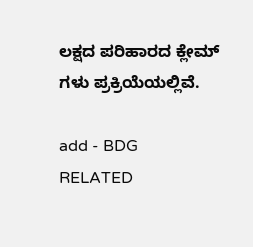ಲಕ್ಷದ ಪರಿಹಾರದ ಕ್ಲೇಮ್ ಗಳು ಪ್ರಕ್ರಿಯೆಯಲ್ಲಿವೆ.

add - BDG
RELATED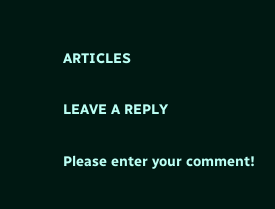ARTICLES

LEAVE A REPLY

Please enter your comment!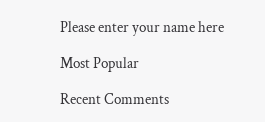Please enter your name here

Most Popular

Recent Comments